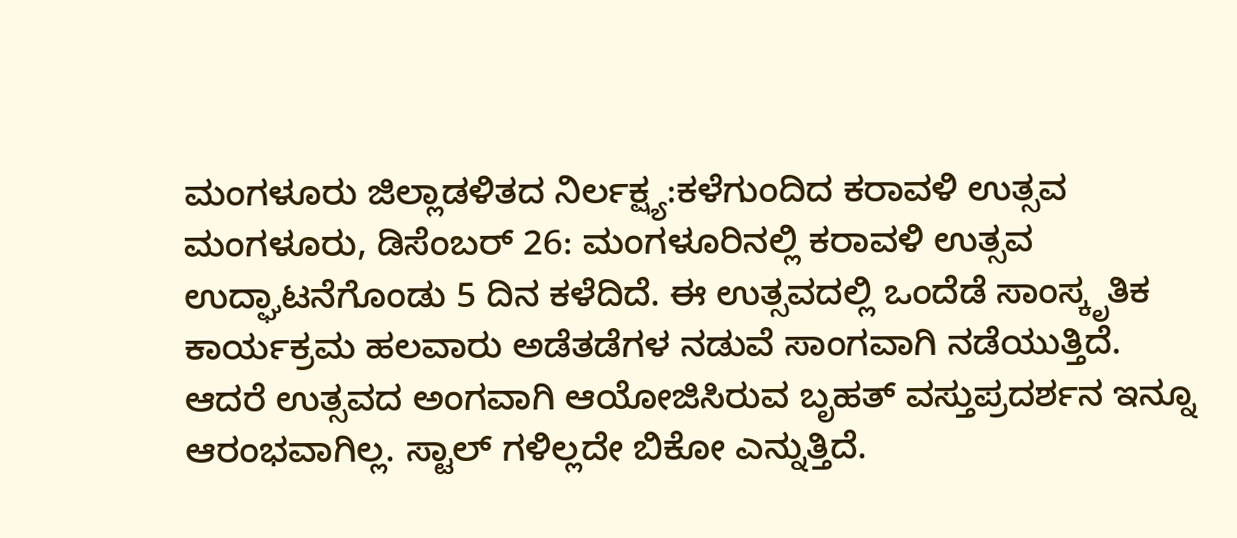ಮಂಗಳೂರು ಜಿಲ್ಲಾಡಳಿತದ ನಿರ್ಲಕ್ಷ್ಯ:ಕಳೆಗುಂದಿದ ಕರಾವಳಿ ಉತ್ಸವ
ಮಂಗಳೂರು, ಡಿಸೆಂಬರ್ 26: ಮಂಗಳೂರಿನಲ್ಲಿ ಕರಾವಳಿ ಉತ್ಸವ ಉದ್ಘಾಟನೆಗೊಂಡು 5 ದಿನ ಕಳೆದಿದೆ. ಈ ಉತ್ಸವದಲ್ಲಿ ಒಂದೆಡೆ ಸಾಂಸ್ಕೃತಿಕ ಕಾರ್ಯಕ್ರಮ ಹಲವಾರು ಅಡೆತಡೆಗಳ ನಡುವೆ ಸಾಂಗವಾಗಿ ನಡೆಯುತ್ತಿದೆ. ಆದರೆ ಉತ್ಸವದ ಅಂಗವಾಗಿ ಆಯೋಜಿಸಿರುವ ಬೃಹತ್ ವಸ್ತುಪ್ರದರ್ಶನ ಇನ್ನೂ ಆರಂಭವಾಗಿಲ್ಲ. ಸ್ಟಾಲ್ ಗಳಿಲ್ಲದೇ ಬಿಕೋ ಎನ್ನುತ್ತಿದೆ.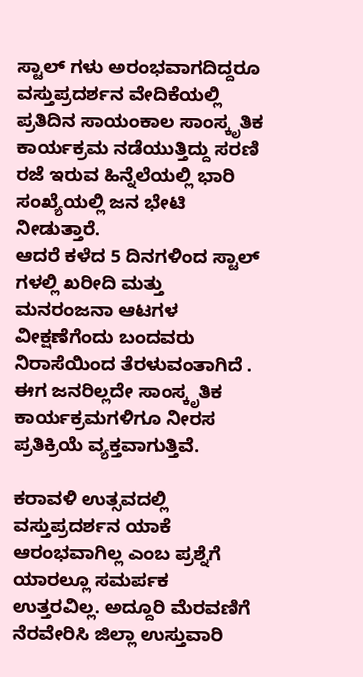ಸ್ಟಾಲ್ ಗಳು ಅರಂಭವಾಗದಿದ್ದರೂ ವಸ್ತುಪ್ರದರ್ಶನ ವೇದಿಕೆಯಲ್ಲಿ ಪ್ರತಿದಿನ ಸಾಯಂಕಾಲ ಸಾಂಸ್ಕೃತಿಕ ಕಾರ್ಯಕ್ರಮ ನಡೆಯುತ್ತಿದ್ದು ಸರಣಿ ರಜೆ ಇರುವ ಹಿನ್ನೆಲೆಯಲ್ಲಿ ಭಾರಿ ಸಂಖ್ಯೆಯಲ್ಲಿ ಜನ ಭೇಟಿ ನೀಡುತ್ತಾರೆ.
ಆದರೆ ಕಳೆದ 5 ದಿನಗಳಿಂದ ಸ್ಟಾಲ್ ಗಳಲ್ಲಿ ಖರೀದಿ ಮತ್ತು ಮನರಂಜನಾ ಆಟಗಳ ವೀಕ್ಷಣೆಗೆಂದು ಬಂದವರು ನಿರಾಸೆಯಿಂದ ತೆರಳುವಂತಾಗಿದೆ . ಈಗ ಜನರಿಲ್ಲದೇ ಸಾಂಸ್ಕೃತಿಕ ಕಾರ್ಯಕ್ರಮಗಳಿಗೂ ನೀರಸ ಪ್ರತಿಕ್ರಿಯೆ ವ್ಯಕ್ತವಾಗುತ್ತಿವೆ.

ಕರಾವಳಿ ಉತ್ಸವದಲ್ಲಿ ವಸ್ತುಪ್ರದರ್ಶನ ಯಾಕೆ ಆರಂಭವಾಗಿಲ್ಲ ಎಂಬ ಪ್ರಶ್ನೆಗೆ ಯಾರಲ್ಲೂ ಸಮರ್ಪಕ ಉತ್ತರವಿಲ್ಲ. ಅದ್ದೂರಿ ಮೆರವಣಿಗೆ ನೆರವೇರಿಸಿ ಜಿಲ್ಲಾ ಉಸ್ತುವಾರಿ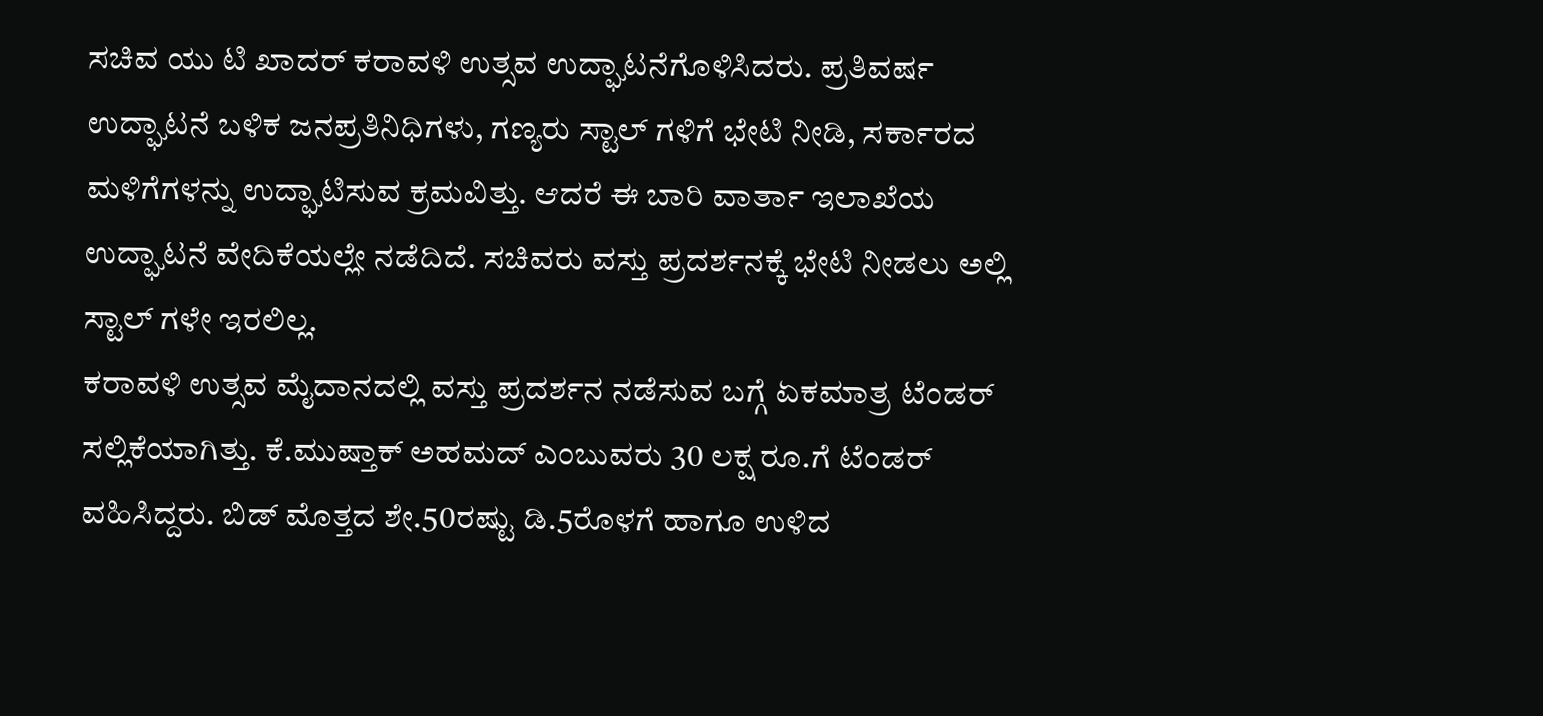ಸಚಿವ ಯು ಟಿ ಖಾದರ್ ಕರಾವಳಿ ಉತ್ಸವ ಉದ್ಘಾಟನೆಗೊಳಿಸಿದರು. ಪ್ರತಿವರ್ಷ ಉದ್ಘಾಟನೆ ಬಳಿಕ ಜನಪ್ರತಿನಿಧಿಗಳು, ಗಣ್ಯರು ಸ್ಟಾಲ್ ಗಳಿಗೆ ಭೇಟಿ ನೀಡಿ, ಸರ್ಕಾರದ ಮಳಿಗೆಗಳನ್ನು ಉದ್ಘಾಟಿಸುವ ಕ್ರಮವಿತ್ತು. ಆದರೆ ಈ ಬಾರಿ ವಾರ್ತಾ ಇಲಾಖೆಯ ಉದ್ಘಾಟನೆ ವೇದಿಕೆಯಲ್ಲೇ ನಡೆದಿದೆ. ಸಚಿವರು ವಸ್ತು ಪ್ರದರ್ಶನಕ್ಕೆ ಭೇಟಿ ನೀಡಲು ಅಲ್ಲಿ ಸ್ಟಾಲ್ ಗಳೇ ಇರಲಿಲ್ಲ.
ಕರಾವಳಿ ಉತ್ಸವ ಮೈದಾನದಲ್ಲಿ ವಸ್ತು ಪ್ರದರ್ಶನ ನಡೆಸುವ ಬಗ್ಗೆ ಏಕಮಾತ್ರ ಟೆಂಡರ್ ಸಲ್ಲಿಕೆಯಾಗಿತ್ತು. ಕೆ.ಮುಷ್ತಾಕ್ ಅಹಮದ್ ಎಂಬುವರು 30 ಲಕ್ಷ ರೂ.ಗೆ ಟೆಂಡರ್ ವಹಿಸಿದ್ದರು. ಬಿಡ್ ಮೊತ್ತದ ಶೇ.50ರಷ್ಟು ಡಿ.5ರೊಳಗೆ ಹಾಗೂ ಉಳಿದ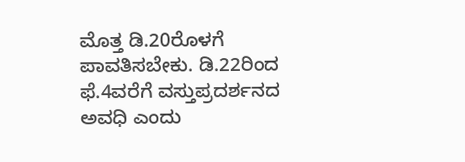ಮೊತ್ತ ಡಿ.20ರೊಳಗೆ ಪಾವತಿಸಬೇಕು. ಡಿ.22ರಿಂದ ಫೆ.4ವರೆಗೆ ವಸ್ತುಪ್ರದರ್ಶನದ ಅವಧಿ ಎಂದು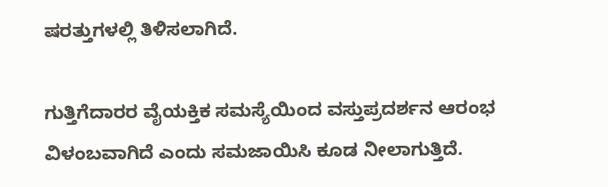ಷರತ್ತುಗಳಲ್ಲಿ ತಿಳಿಸಲಾಗಿದೆ.

ಗುತ್ತಿಗೆದಾರರ ವೈಯಕ್ತಿಕ ಸಮಸ್ಯೆಯಿಂದ ವಸ್ತುಪ್ರದರ್ಶನ ಆರಂಭ ವಿಳಂಬವಾಗಿದೆ ಎಂದು ಸಮಜಾಯಿಸಿ ಕೂಡ ನೀಲಾಗುತ್ತಿದೆ.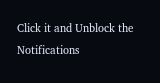Click it and Unblock the Notifications